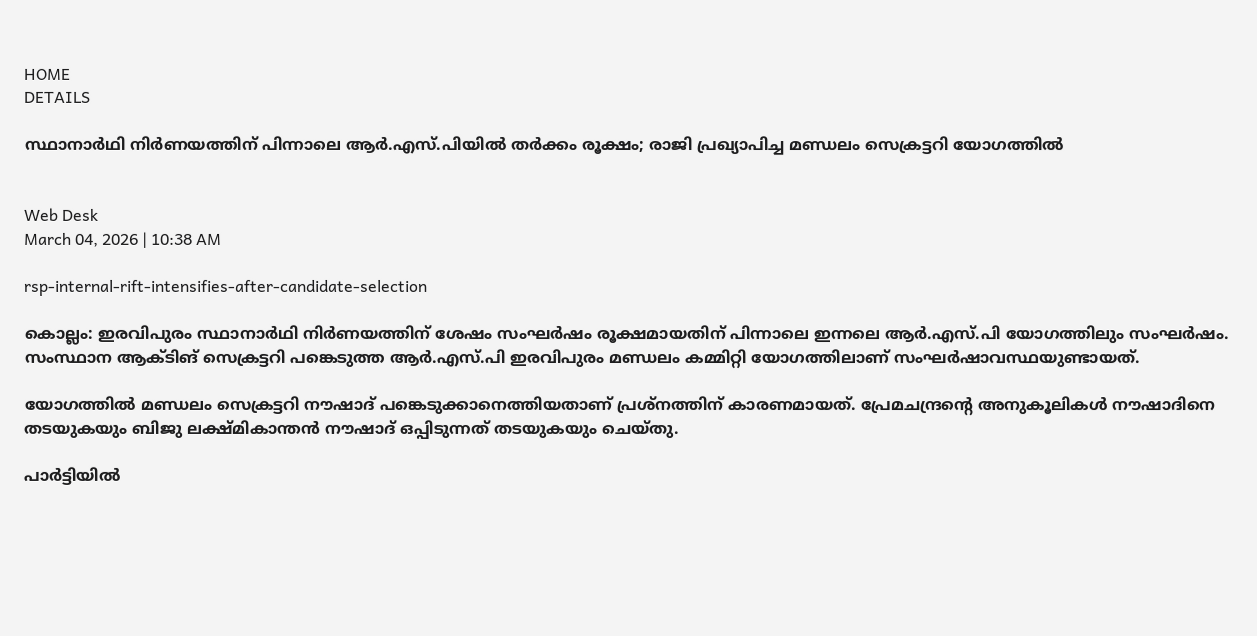HOME
DETAILS

സ്ഥാനാര്‍ഥി നിര്‍ണയത്തിന് പിന്നാലെ ആര്‍.എസ്.പിയില്‍ തര്‍ക്കം രൂക്ഷം; രാജി പ്രഖ്യാപിച്ച മണ്ഡലം സെക്രട്ടറി യോഗത്തില്‍


Web Desk
March 04, 2026 | 10:38 AM

rsp-internal-rift-intensifies-after-candidate-selection

കൊല്ലം: ഇരവിപുരം സ്ഥാനാര്‍ഥി നിര്‍ണയത്തിന് ശേഷം സംഘര്‍ഷം രൂക്ഷമായതിന് പിന്നാലെ ഇന്നലെ ആര്‍.എസ്.പി യോഗത്തിലും സംഘര്‍ഷം.  സംസ്ഥാന ആക്ടിങ് സെക്രട്ടറി പങ്കെടുത്ത ആര്‍.എസ്.പി ഇരവിപുരം മണ്ഡലം കമ്മിറ്റി യോഗത്തിലാണ് സംഘര്‍ഷാവസ്ഥയുണ്ടായത്.

യോഗത്തില്‍ മണ്ഡലം സെക്രട്ടറി നൗഷാദ് പങ്കെടുക്കാനെത്തിയതാണ് പ്രശ്‌നത്തിന് കാരണമായത്. പ്രേമചന്ദ്രന്റെ അനുകൂലികള്‍ നൗഷാദിനെ തടയുകയും ബിജു ലക്ഷ്മികാന്തന്‍ നൗഷാദ് ഒപ്പിടുന്നത് തടയുകയും ചെയ്തു.

പാര്‍ട്ടിയില്‍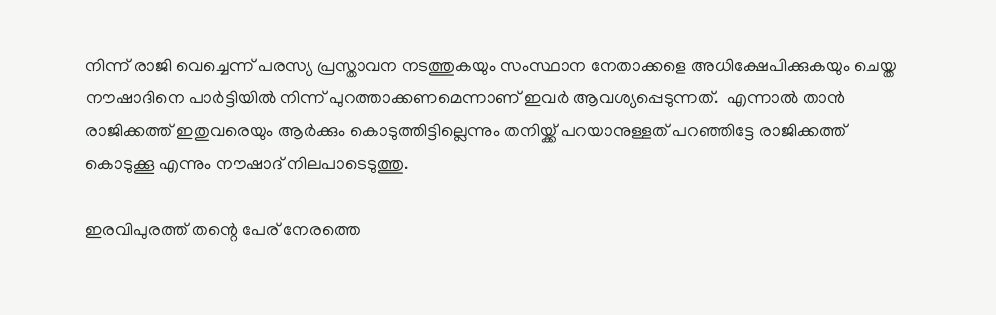നിന്ന് രാജി വെച്ചെന്ന് പരസ്യ പ്രസ്താവന നടത്തുകയും സംസ്ഥാന നേതാക്കളെ അധിക്ഷേപിക്കുകയും ചെയ്ത നൗഷാദിനെ പാര്‍ട്ടിയില്‍ നിന്ന് പുറത്താക്കണമെന്നാണ് ഇവര്‍ ആവശ്യപ്പെടുന്നത്.  എന്നാല്‍ താന്‍ രാജിക്കത്ത് ഇതുവരെയും ആര്‍ക്കും കൊടുത്തിട്ടില്ലെന്നും തനിയ്ക്ക് പറയാനുള്ളത് പറഞ്ഞിട്ടേ രാജിക്കത്ത് കൊടുക്കൂ എന്നും നൗഷാദ് നിലപാടെടുത്തു.

ഇരവിപുരത്ത് തന്റെ പേര് നേരത്തെ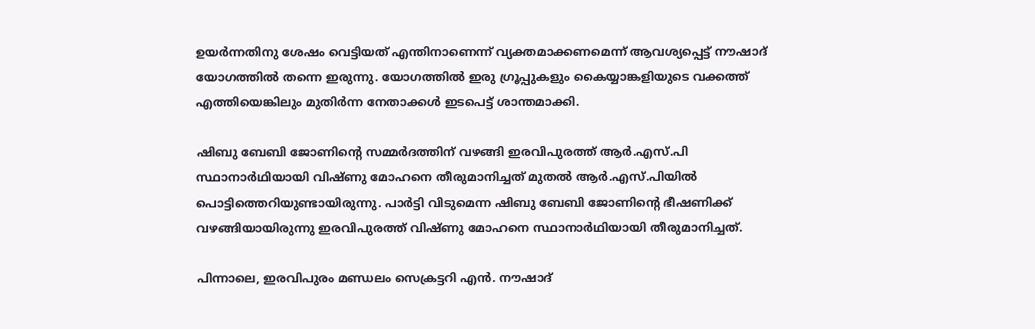ഉയര്‍ന്നതിനു ശേഷം വെട്ടിയത് എന്തിനാണെന്ന് വ്യക്തമാക്കണമെന്ന് ആവശ്യപ്പെട്ട് നൗഷാദ് യോഗത്തില്‍ തന്നെ ഇരുന്നു. യോഗത്തില്‍ ഇരു ഗ്രൂപ്പുകളും കൈയ്യാങ്കളിയുടെ വക്കത്ത് എത്തിയെങ്കിലും മുതിര്‍ന്ന നേതാക്കള്‍ ഇടപെട്ട് ശാന്തമാക്കി.

ഷിബു ബേബി ജോണിന്റെ സമ്മര്‍ദത്തിന് വഴങ്ങി ഇരവിപുരത്ത് ആര്‍.എസ്.പി സ്ഥാനാര്‍ഥിയായി വിഷ്ണു മോഹനെ തീരുമാനിച്ചത് മുതല്‍ ആര്‍.എസ്.പിയില്‍ പൊട്ടിത്തെറിയുണ്ടായിരുന്നു. പാര്‍ട്ടി വിടുമെന്ന ഷിബു ബേബി ജോണിന്റെ ഭീഷണിക്ക് വഴങ്ങിയായിരുന്നു ഇരവിപുരത്ത് വിഷ്ണു മോഹനെ സ്ഥാനാര്‍ഥിയായി തീരുമാനിച്ചത്.

പിന്നാലെ, ഇരവിപുരം മണ്ഡലം സെക്രട്ടറി എന്‍. നൗഷാദ്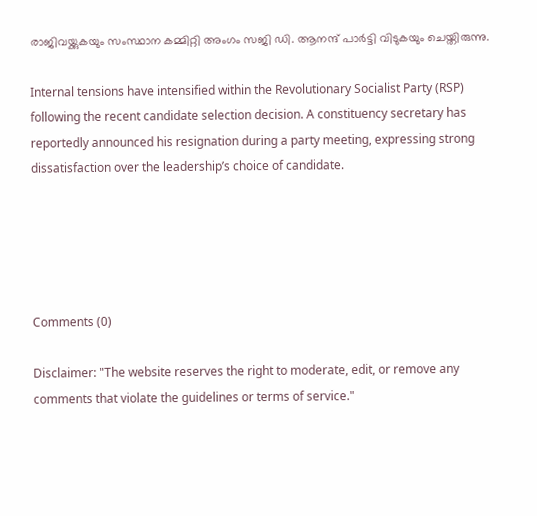രാജിവയ്ക്കുകയും സംസ്ഥാന കമ്മിറ്റി അംഗം സജി ഡി. ആനന്ദ് പാര്‍ട്ടി വിടുകയും ചെയ്തിരുന്നു.

Internal tensions have intensified within the Revolutionary Socialist Party (RSP) following the recent candidate selection decision. A constituency secretary has reportedly announced his resignation during a party meeting, expressing strong dissatisfaction over the leadership’s choice of candidate.





Comments (0)

Disclaimer: "The website reserves the right to moderate, edit, or remove any comments that violate the guidelines or terms of service."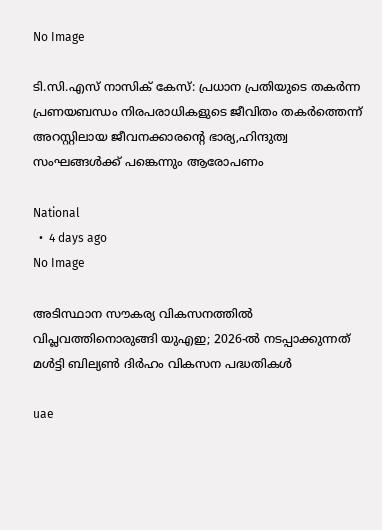No Image

ടി.സി.എസ് നാസിക് കേസ്: പ്രധാന പ്രതിയുടെ തകര്‍ന്ന പ്രണയബന്ധം നിരപരാധികളുടെ ജീവിതം തകര്‍ത്തെന്ന് അറസ്റ്റിലായ ജീവനക്കാരന്റെ ഭാര്യ,ഹിന്ദുത്വ സംഘങ്ങള്‍ക്ക് പങ്കെന്നും ആരോപണം

National
  •  4 days ago
No Image

അടിസ്ഥാന സൗകര്യ വികസനത്തിൽ വിപ്ലവത്തിനൊരുങ്ങി യുഎഇ; 2026-ൽ നടപ്പാക്കുന്നത് മൾട്ടി ബില്യൺ ദിർഹം വികസന പദ്ധതികൾ

uae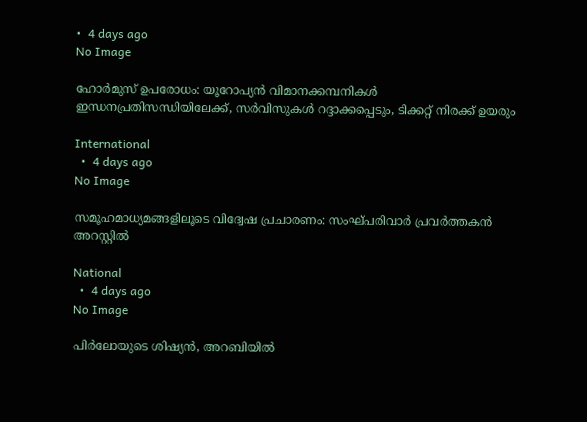•  4 days ago
No Image

ഹോർമുസ് ഉപരോധം: യൂറോപ്യൻ വിമാനക്കമ്പനികൾ ഇന്ധനപ്രതിസന്ധിയിലേക്ക്, സർവിസുകൾ റദ്ദാക്കപ്പെടും, ടിക്കറ്റ് നിരക്ക് ‌ഉയരും

International
  •  4 days ago
No Image

സമൂഹമാധ്യമങ്ങളിലൂടെ വിദ്വേഷ പ്രചാരണം: സംഘ്പരിവാർ പ്രവർത്തകൻ അറസ്റ്റിൽ

National
  •  4 days ago
No Image

പിർലോയുടെ ശിഷ്യൻ, അറബിയിൽ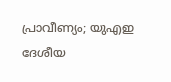പ്രാവീണ്യം; യുഎഇ ദേശീയ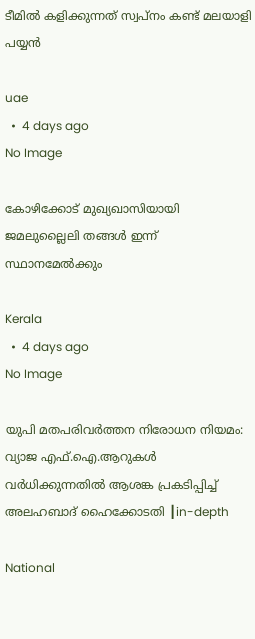ടീമിൽ കളിക്കുന്നത് സ്വപ്നം കണ്ട് മലയാളി പയ്യൻ

uae
  •  4 days ago
No Image

കോഴിക്കോട് മുഖ്യഖാസിയായി ജമലുല്ലൈലി തങ്ങൾ ഇന്ന് സ്ഥാനമേൽക്കും

Kerala
  •  4 days ago
No Image

യുപി മതപരിവർത്തന നിരോധന നിയമം: വ്യാജ എഫ്.ഐ.ആറുകൾ വർധിക്കുന്നതിൽ ആശങ്ക പ്രകടിപ്പിച്ച് അലഹബാദ് ഹൈക്കോടതി ┃in-depth

National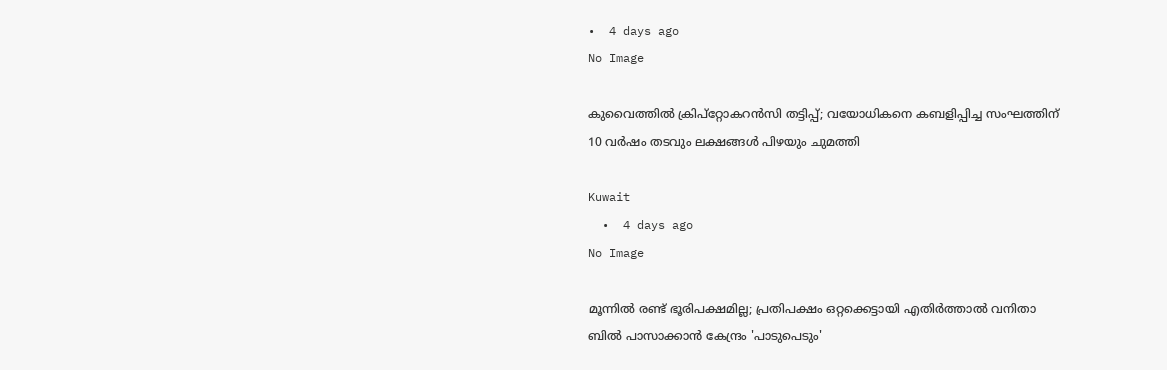•  4 days ago
No Image

കുവൈത്തിൽ ക്രിപ്‌റ്റോകറൻസി തട്ടിപ്പ്; വയോധികനെ കബളിപ്പിച്ച സംഘത്തിന് 10 വർഷം തടവും ലക്ഷങ്ങൾ പിഴയും ചുമത്തി

Kuwait
  •  4 days ago
No Image

മൂന്നില്‍ രണ്ട് ഭൂരിപക്ഷമില്ല; പ്രതിപക്ഷം ഒറ്റക്കെട്ടായി എതിര്‍ത്താല്‍ വനിതാ ബില്‍ പാസാക്കാന്‍ കേന്ദ്രം 'പാടുപെടും'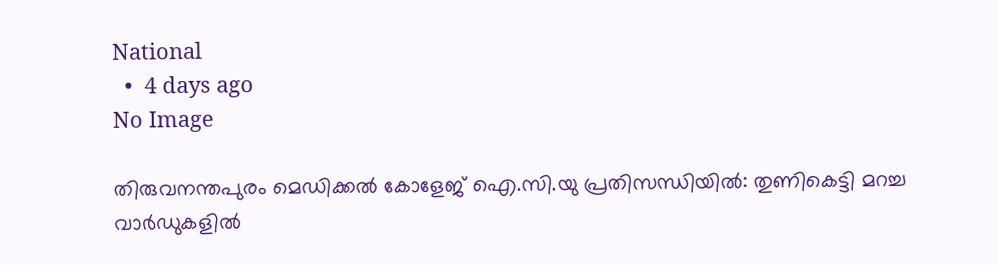National
  •  4 days ago
No Image

തിരുവനന്തപുരം മെഡിക്കൽ കോളേജ് ഐ.സി.യു പ്രതിസന്ധിയിൽ: തുണികെട്ടി മറച്ച വാർഡുകളിൽ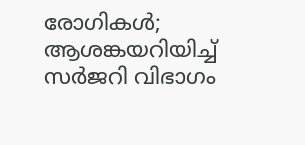രോഗികൾ; ആശങ്കയറിയിച്ച് സർജറി വിഭാഗം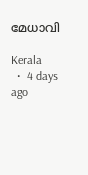മേധാവി

Kerala
  •  4 days ago